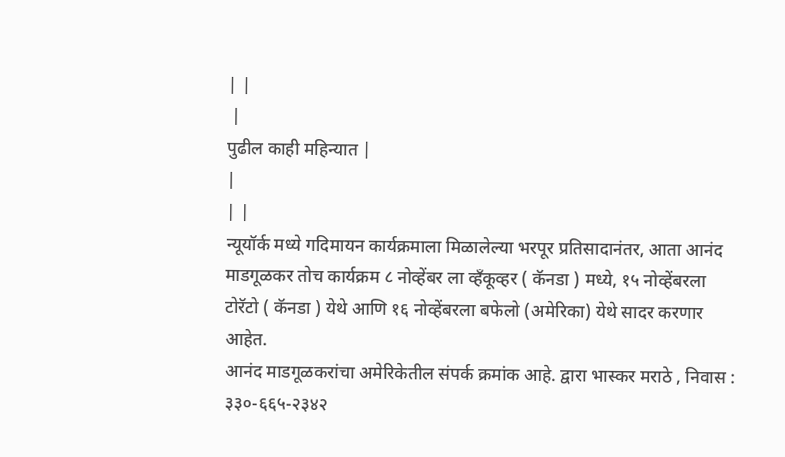| |
 |
पुढील काही महिन्यात |
|
| |
न्यूयॉर्क मध्ये गदिमायन कार्यक्रमाला मिळालेल्या भरपूर प्रतिसादानंतर, आता आनंद माडगूळकर तोच कार्यक्रम ८ नोव्हेंबर ला व्हँकूव्हर ( कॅनडा ) मध्ये, १५ नोव्हेंबरला टोरॅटो ( कॅनडा ) येथे आणि १६ नोव्हेंबरला बफेलो (अमेरिका) येथे सादर करणार आहेत.
आनंद माडगूळकरांचा अमेरिकेतील संपर्क क्रमांक आहे. द्वारा भास्कर मराठे , निवास : ३३०-६६५-२३४२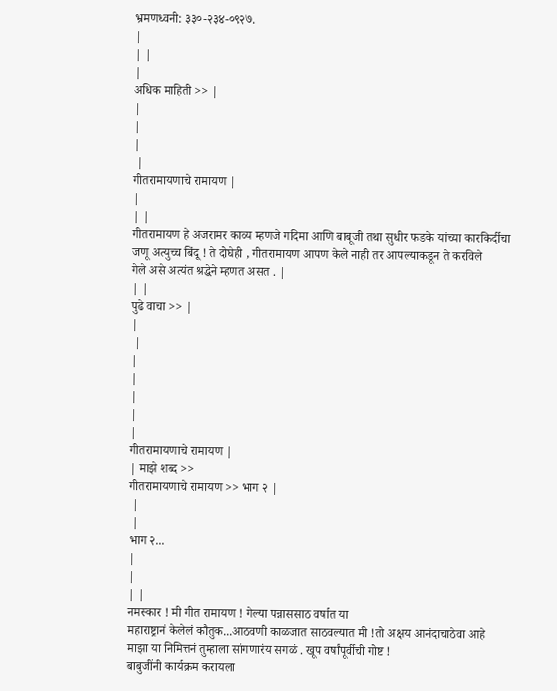भ्रमणध्वनी: ३३०-२३४-०९२७.
|
| |
|
अधिक माहिती >> |
|
|
|
 |
गीतरामायणाचे रामायण |
|
| |
गीतरामायण हे अजरामर काव्य म्हणजे गदिमा आणि बाबूजी तथा सुधीर फडके यांच्या कारकिर्दीचा
जणू अत्युच्च बिंदू ! ते दोघेही , गीतरामायण आपण केले नाही तर आपल्याकडून ते करविले
गेले असे अत्यंत श्रद्धेने म्हणत असत . |
| |
पुढे वाचा >> |
|
 |
|
|
|
|
|
गीतरामायणाचे रामायण |
| माझे शब्द >>
गीतरामायणाचे रामायण >> भाग २ |
 |
 |
भाग २...
|
|
| |
नमस्कार ! मी गीत रामायण ! गेल्या पन्नाससाठ वर्षात या
महाराष्ट्रानं केलेलं कौतुक...आठवणी काळजात साठवल्यात मी !तो अक्षय आनंदाचाठेवा आहे
माझा या निमित्तनं तुम्हाला सांगणारंय सगळं . खूप वर्षांपूर्वीची गोष्ट !
बाबुजींनी कार्यक्रम करायला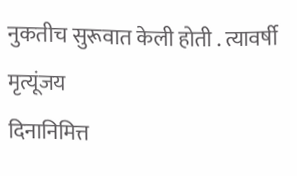नुकतीच सुरूवात केली होती . त्यावर्षी मृत्यूंजय
दिनानिमित्त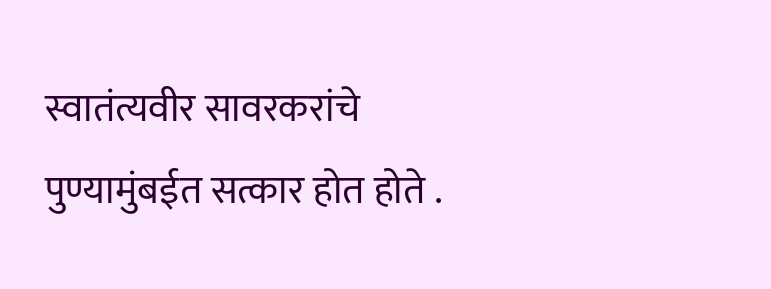स्वातंत्यवीर सावरकरांचे पुण्यामुंबईत सत्कार होत होते .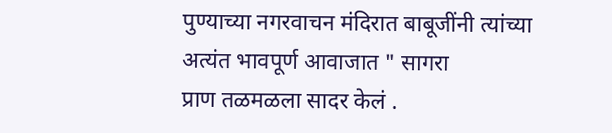पुण्याच्या नगरवाचन मंदिरात बाबूजींनी त्यांच्या अत्यंत भावपूर्ण आवाजात " सागरा
प्राण तळमळला सादर केलं .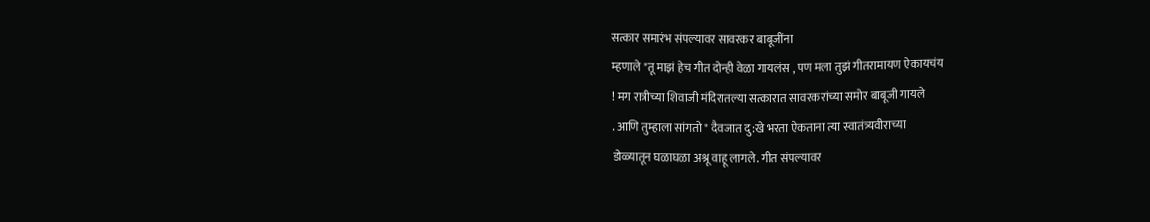सत्कार समारंभ संपल्यावर सावरकर बाबूजींना
म्हणाले "तू माझं हेच गीत दोन्ही वेळा गायलंस , पण मला तुझं गीतरामायण ऐकायचंय
! मग रात्रीच्या शिवाजी मंदिरातल्या सत्कारात सावरकरांच्या समोर बाबूजी गायले
. आणि तुम्हाला सांगतो " दैवजात दु:खे भरता ऐकताना त्या स्वातंत्र्यवीराच्या
डोळ्यातून घळाघळा अश्रू वाहू लागले. गीत संपल्यावर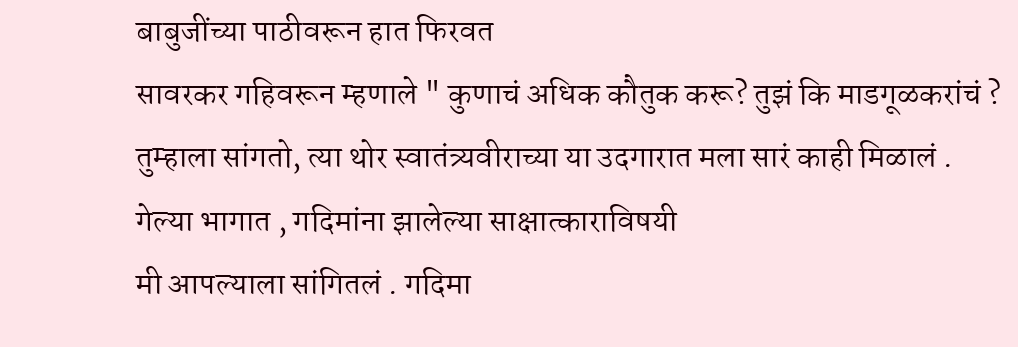बाबुजींच्या पाठीवरून हात फिरवत
सावरकर गहिवरून म्हणाले " कुणाचं अधिक कौतुक करू? तुझं कि माडगूळकरांचं ?
तुम्हाला सांगतो, त्या थोर स्वातंत्र्यवीराच्या या उदगारात मला सारं काही मिळालं .
गेल्या भागात , गदिमांना झालेल्या साक्षात्काराविषयी
मी आपल्याला सांगितलं . गदिमा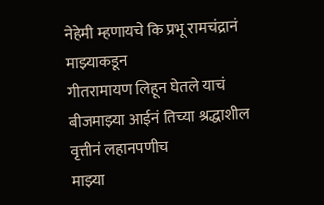नेहेमी म्हणायचे कि प्रभू रामचंद्रानं माझ्याकडून
गीतरामायण लिहून घेतले याचं बीजमाझ्या आईनं तिच्या श्रद्धाशील वृत्तीनं लहानपणीच
माझ्या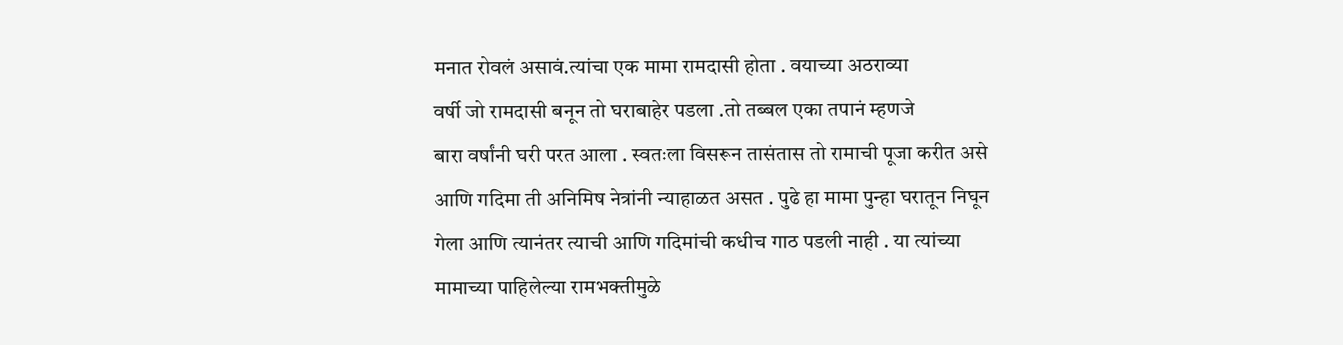मनात रोवलं असावं.त्यांचा एक मामा रामदासी होता . वयाच्या अठराव्या
वर्षी जो रामदासी बनून तो घराबाहेर पडला .तो तब्बल एका तपानं म्हणजे
बारा वर्षांनी घरी परत आला . स्वतःला विसरून तासंतास तो रामाची पूजा करीत असे
आणि गदिमा ती अनिमिष नेत्रांनी न्याहाळत असत . पुढे हा मामा पुन्हा घरातून निघून
गेला आणि त्यानंतर त्याची आणि गदिमांची कधीच गाठ पडली नाही . या त्यांच्या
मामाच्या पाहिलेल्या रामभक्तीमुळे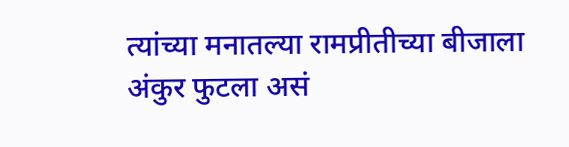त्यांच्या मनातल्या रामप्रीतीच्या बीजाला
अंकुर फुटला असं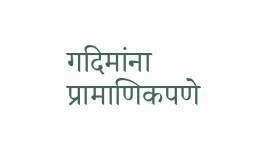गदिमांना प्रामाणिकपणे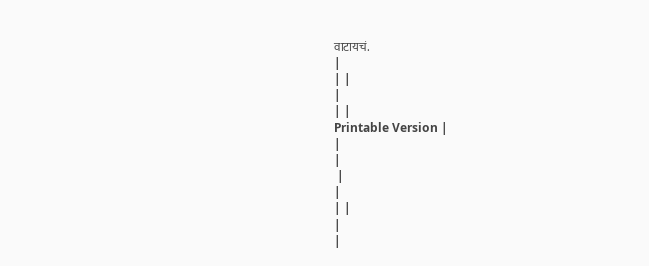वाटायचं.
|
| |
|
| |
Printable Version |
|
|
 |
|
| |
|
|